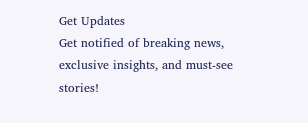Get Updates
Get notified of breaking news, exclusive insights, and must-see stories!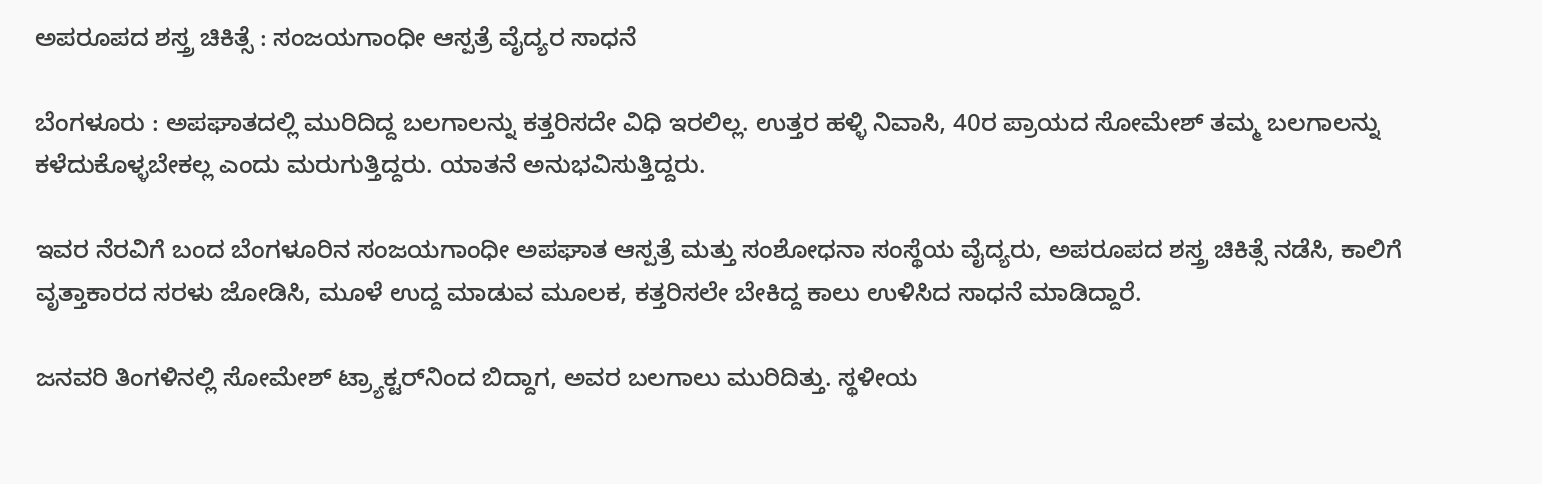ಅಪರೂಪದ ಶಸ್ತ್ರ ಚಿಕಿತ್ಸೆ : ಸಂಜಯಗಾಂಧೀ ಆಸ್ಪತ್ರೆ ವೈದ್ಯರ ಸಾಧನೆ

ಬೆಂಗಳೂರು : ಅಪಘಾತದಲ್ಲಿ ಮುರಿದಿದ್ದ ಬಲಗಾಲನ್ನು ಕತ್ತರಿಸದೇ ವಿಧಿ ಇರಲಿಲ್ಲ. ಉತ್ತರ ಹಳ್ಳಿ ನಿವಾಸಿ, 40ರ ಪ್ರಾಯದ ಸೋಮೇಶ್‌ ತಮ್ಮ ಬಲಗಾಲನ್ನು ಕಳೆದುಕೊಳ್ಳಬೇಕಲ್ಲ ಎಂದು ಮರುಗುತ್ತಿದ್ದರು. ಯಾತನೆ ಅನುಭವಿಸುತ್ತಿದ್ದರು.

ಇವರ ನೆರವಿಗೆ ಬಂದ ಬೆಂಗಳೂರಿನ ಸಂಜಯಗಾಂಧೀ ಅಪಘಾತ ಆಸ್ಪತ್ರೆ ಮತ್ತು ಸಂಶೋಧನಾ ಸಂಸ್ಥೆಯ ವೈದ್ಯರು, ಅಪರೂಪದ ಶಸ್ತ್ರ ಚಿಕಿತ್ಸೆ ನಡೆಸಿ, ಕಾಲಿಗೆ ವೃತ್ತಾಕಾರದ ಸರಳು ಜೋಡಿಸಿ, ಮೂಳೆ ಉದ್ದ ಮಾಡುವ ಮೂಲಕ, ಕತ್ತರಿಸಲೇ ಬೇಕಿದ್ದ ಕಾಲು ಉಳಿಸಿದ ಸಾಧನೆ ಮಾಡಿದ್ದಾರೆ.

ಜನವರಿ ತಿಂಗಳಿನಲ್ಲಿ ಸೋಮೇಶ್‌ ಟ್ರ್ಯಾಕ್ಟರ್‌ನಿಂದ ಬಿದ್ದಾಗ, ಅವರ ಬಲಗಾಲು ಮುರಿದಿತ್ತು. ಸ್ಥಳೀಯ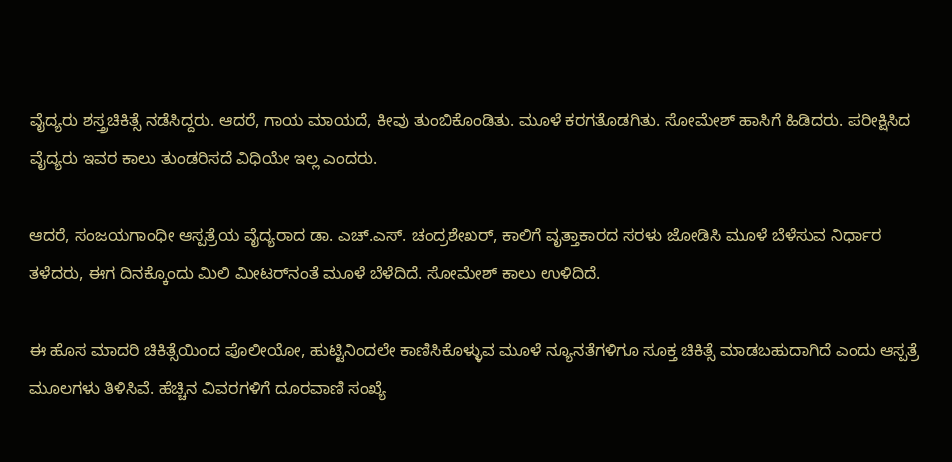ವೈದ್ಯರು ಶಸ್ತ್ರಚಿಕಿತ್ಸೆ ನಡೆಸಿದ್ದರು. ಆದರೆ, ಗಾಯ ಮಾಯದೆ, ಕೀವು ತುಂಬಿಕೊಂಡಿತು. ಮೂಳೆ ಕರಗತೊಡಗಿತು. ಸೋಮೇಶ್‌ ಹಾಸಿಗೆ ಹಿಡಿದರು. ಪರೀಕ್ಷಿಸಿದ ವೈದ್ಯರು ಇವರ ಕಾಲು ತುಂಡರಿಸದೆ ವಿಧಿಯೇ ಇಲ್ಲ ಎಂದರು.

ಆದರೆ, ಸಂಜಯಗಾಂಧೀ ಆಸ್ಪತ್ರೆಯ ವೈದ್ಯರಾದ ಡಾ. ಎಚ್‌.ಎಸ್‌. ಚಂದ್ರಶೇಖರ್‌, ಕಾಲಿಗೆ ವೃತ್ತಾಕಾರದ ಸರಳು ಜೋಡಿಸಿ ಮೂಳೆ ಬೆಳೆಸುವ ನಿರ್ಧಾರ ತಳೆದರು, ಈಗ ದಿನಕ್ಕೊಂದು ಮಿಲಿ ಮೀಟರ್‌ನಂತೆ ಮೂಳೆ ಬೆಳೆದಿದೆ. ಸೋಮೇಶ್‌ ಕಾಲು ಉಳಿದಿದೆ.

ಈ ಹೊಸ ಮಾದರಿ ಚಿಕಿತ್ಸೆಯಿಂದ ಪೊಲೀಯೋ, ಹುಟ್ಟಿನಿಂದಲೇ ಕಾಣಿಸಿಕೊಳ್ಳುವ ಮೂಳೆ ನ್ಯೂನತೆಗಳಿಗೂ ಸೂಕ್ತ ಚಿಕಿತ್ಸೆ ಮಾಡಬಹುದಾಗಿದೆ ಎಂದು ಆಸ್ಪತ್ರೆ ಮೂಲಗಳು ತಿಳಿಸಿವೆ. ಹೆಚ್ಚಿನ ವಿವರಗಳಿಗೆ ದೂರವಾಣಿ ಸಂಖ್ಯೆ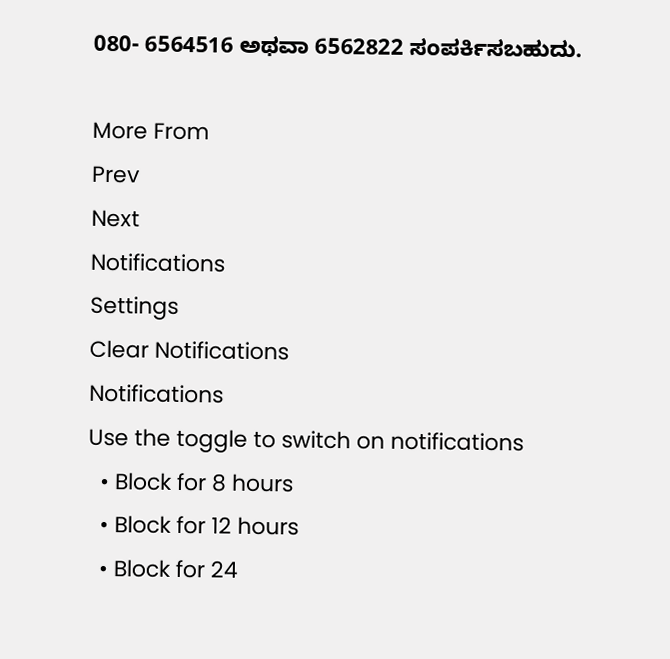080- 6564516 ಅಥವಾ 6562822 ಸಂಪರ್ಕಿಸಬಹುದು.

More From
Prev
Next
Notifications
Settings
Clear Notifications
Notifications
Use the toggle to switch on notifications
  • Block for 8 hours
  • Block for 12 hours
  • Block for 24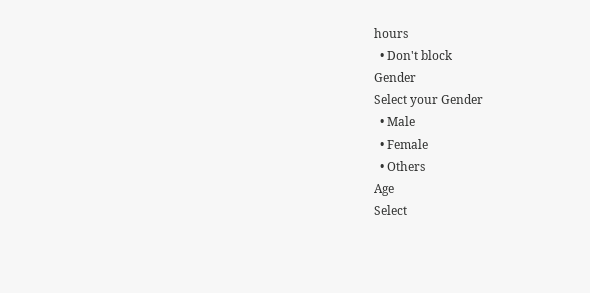hours
  • Don't block
Gender
Select your Gender
  • Male
  • Female
  • Others
Age
Select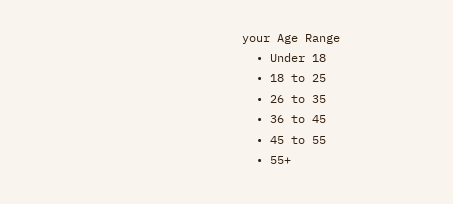your Age Range
  • Under 18
  • 18 to 25
  • 26 to 35
  • 36 to 45
  • 45 to 55
  • 55+